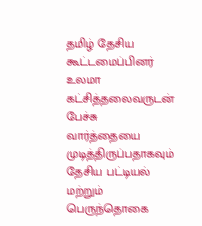தமிழ் தேசிய கூட்டமைப்பினர் உலமா கட்சித்தலைவருடன் பேச்சு வார்த்தையை முடித்திருப்பதாகவும் தேசிய பட்டியல் மற்றும் பெருந்தொகை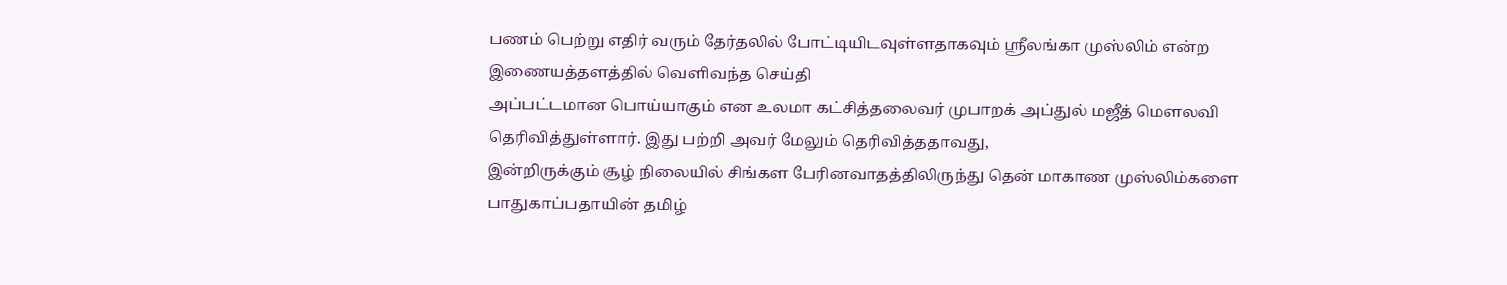பணம் பெற்று எதிர் வரும் தேர்தலில் போட்டியிடவுள்ளதாகவும் ஸ்ரீலங்கா முஸ்லிம் என்ற இணையத்தளத்தில் வெளிவந்த செய்தி
அப்பட்டமான பொய்யாகும் என உலமா கட்சித்தலைவர் முபாறக் அப்துல் மஜீத் மௌலவி தெரிவித்துள்ளார். இது பற்றி அவர் மேலும் தெரிவித்ததாவது,
இன்றிருக்கும் சூழ் நிலையில் சிங்கள பேரினவாதத்திலிருந்து தென் மாகாண முஸ்லிம்களை பாதுகாப்பதாயின் தமிழ்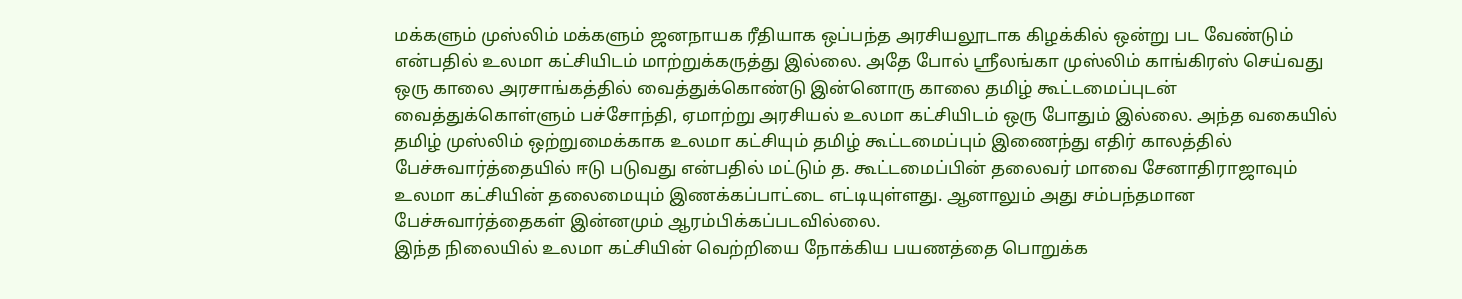மக்களும் முஸ்லிம் மக்களும் ஜனநாயக ரீதியாக ஒப்பந்த அரசியலூடாக கிழக்கில் ஒன்று பட வேண்டும் என்பதில் உலமா கட்சியிடம் மாற்றுக்கருத்து இல்லை. அதே போல் ஸ்ரீலங்கா முஸ்லிம் காங்கிரஸ் செய்வது ஒரு காலை அரசாங்கத்தில் வைத்துக்கொண்டு இன்னொரு காலை தமிழ் கூட்டமைப்புடன் வைத்துக்கொள்ளும் பச்சோந்தி, ஏமாற்று அரசியல் உலமா கட்சியிடம் ஒரு போதும் இல்லை. அந்த வகையில் தமிழ் முஸ்லிம் ஒற்றுமைக்காக உலமா கட்சியும் தமிழ் கூட்டமைப்பும் இணைந்து எதிர் காலத்தில் பேச்சுவார்த்தையில் ஈடு படுவது என்பதில் மட்டும் த. கூட்டமைப்பின் தலைவர் மாவை சேனாதிராஜாவும் உலமா கட்சியின் தலைமையும் இணக்கப்பாட்டை எட்டியுள்ளது. ஆனாலும் அது சம்பந்தமான பேச்சுவார்த்தைகள் இன்னமும் ஆரம்பிக்கப்படவில்லை.
இந்த நிலையில் உலமா கட்சியின் வெற்றியை நோக்கிய பயணத்தை பொறுக்க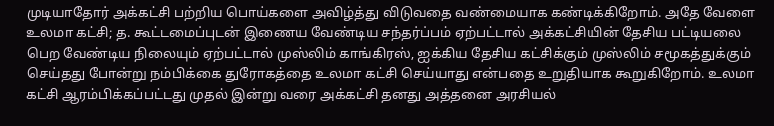முடியாதோர் அக்கட்சி பற்றிய பொய்களை அவிழ்த்து விடுவதை வண்மையாக கண்டிக்கிறோம். அதே வேளை உலமா கட்சி; த. கூட்டமைப்புடன் இணைய வேண்டிய சந்தர்ப்பம் ஏற்பட்டால் அக்கட்சியின் தேசிய பட்டியலை பெற வேண்டிய நிலையும் ஏற்பட்டால் முஸ்லிம் காங்கிரஸ், ஐக்கிய தேசிய கட்சிக்கும் முஸ்லிம் சமூகத்துக்கும் செய்தது போன்று நம்பிக்கை துரோகத்தை உலமா கட்சி செய்யாது என்பதை உறுதியாக கூறுகிறோம். உலமா கட்சி ஆரம்பிக்கப்பட்டது முதல் இன்று வரை அக்கட்சி தனது அத்தனை அரசியல்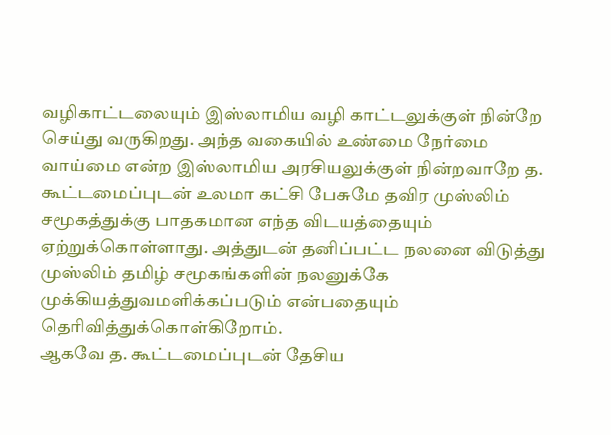வழிகாட்டலையும் இஸ்லாமிய வழி காட்டலுக்குள் நின்றே செய்து வருகிறது. அந்த வகையில் உண்மை நேர்மை வாய்மை என்ற இஸ்லாமிய அரசியலுக்குள் நின்றவாறே த. கூட்டமைப்புடன் உலமா கட்சி பேசுமே தவிர முஸ்லிம் சமூகத்துக்கு பாதகமான எந்த விடயத்தையும் ஏற்றுக்கொள்ளாது. அத்துடன் தனிப்பட்ட நலனை விடுத்து முஸ்லிம் தமிழ் சமூகங்களின் நலனுக்கே முக்கியத்துவமளிக்கப்படும் என்பதையும் தெரிவித்துக்கொள்கிறோம்.
ஆகவே த. கூட்டமைப்புடன் தேசிய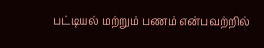பட்டியல் மற்றும் பணம் என்பவற்றில்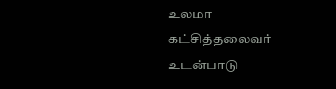உலமா கட்சித்தலைவர் உடன்பாடு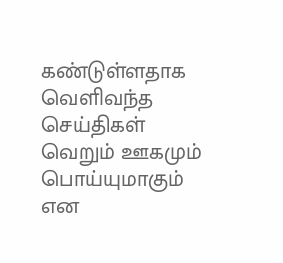கண்டுள்ளதாக வெளிவந்த செய்திகள் வெறும் ஊகமும் பொய்யுமாகும் என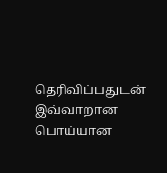தெரிவிப்பதுடன் இவ்வாறான பொய்யான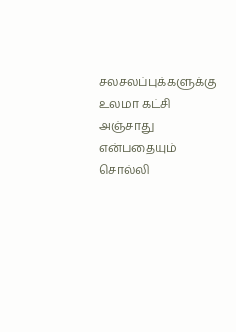சலசலப்புக்களுக்கு உலமா கட்சி அஞ்சாது என்பதையும் சொல்லி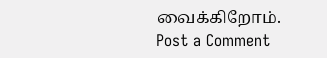வைக்கிறோம்.
Post a Comment